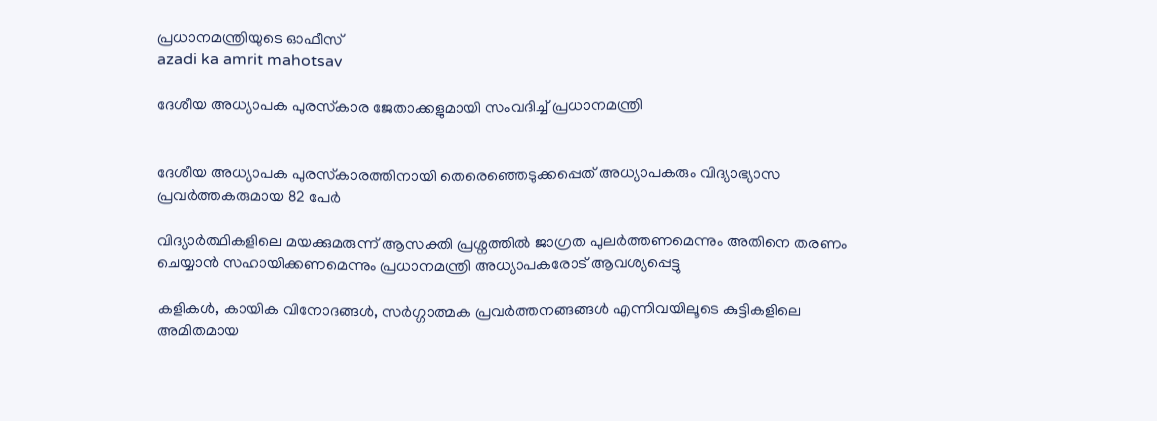പ്രധാനമന്ത്രിയുടെ ഓഫീസ്‌
azadi ka amrit mahotsav

ദേശീയ അധ്യാപക പുരസ്‌കാര ജേതാക്കളുമായി സംവദിച്ച് പ്രധാനമന്ത്രി


ദേശീയ അധ്യാപക പുരസ്‌കാരത്തിനായി തെരെഞ്ഞെടുക്കപ്പെത് അധ്യാപകരും വിദ്യാഭ്യാസ പ്രവർത്തകരുമായ 82 പേർ

വിദ്യാർത്ഥികളിലെ മയക്കുമരുന്ന് ആസക്തി പ്രശ്നത്തിൽ ജാഗ്രത പുലർത്തണമെന്നും അതിനെ തരണം ചെയ്യാൻ സഹായിക്കണമെന്നും പ്രധാനമന്ത്രി അധ്യാപകരോട് ആവശ്യപ്പെട്ടു

കളികൾ, കായിക വിനോദങ്ങൾ, സർഗ്ഗാത്മക പ്രവർത്തനങ്ങങ്ങൾ എന്നിവയിലൂടെ കുട്ടികളിലെ അമിതമായ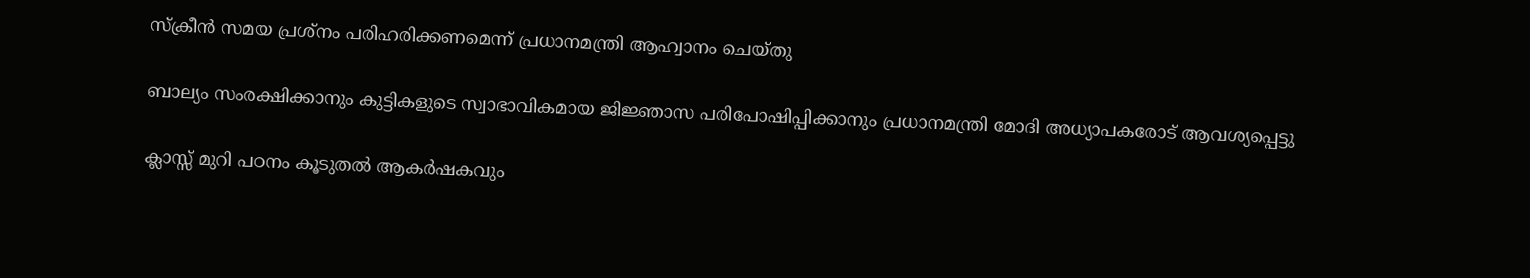സ്ക്രീൻ സമയ പ്രശ്നം പരിഹരിക്കണമെന്ന് പ്രധാനമന്ത്രി ആഹ്വാനം ചെയ്തു

ബാല്യം സംരക്ഷിക്കാനും കുട്ടികളുടെ സ്വാഭാവികമായ ജിജ്ഞാസ പരിപോഷിപ്പിക്കാനും പ്രധാനമന്ത്രി മോദി അധ്യാപകരോട് ആവശ്യപ്പെട്ടു

ക്ലാസ്സ് മുറി പഠനം കൂടുതൽ ആകർഷകവും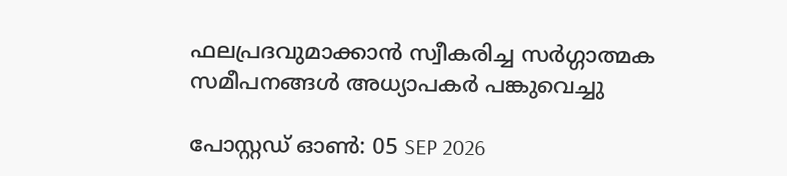ഫലപ്രദവുമാക്കാൻ സ്വീകരിച്ച സർഗ്ഗാത്മക സമീപനങ്ങൾ അധ്യാപകർ പങ്കുവെച്ചു

പോസ്റ്റഡ് ഓണ്‍: 05 SEP 2026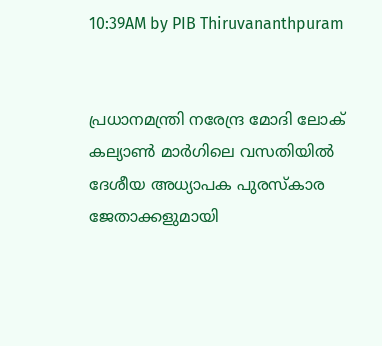10:39AM by PIB Thiruvananthpuram


പ്രധാനമന്ത്രി നരേന്ദ്ര മോദി ലോക് കല്യാൺ മാർഗിലെ വസതിയിൽ ദേശീയ അധ്യാപക പുരസ്‌കാര ജേതാക്കളുമായി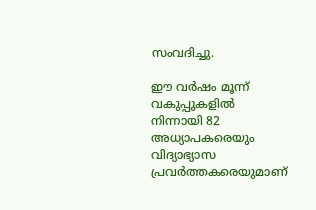സംവദിച്ചു.

ഈ വർഷം മൂന്ന് വകുപ്പുകളിൽ നിന്നായി 82 അധ്യാപകരെയും വിദ്യാഭ്യാസ പ്രവർത്തകരെയുമാണ്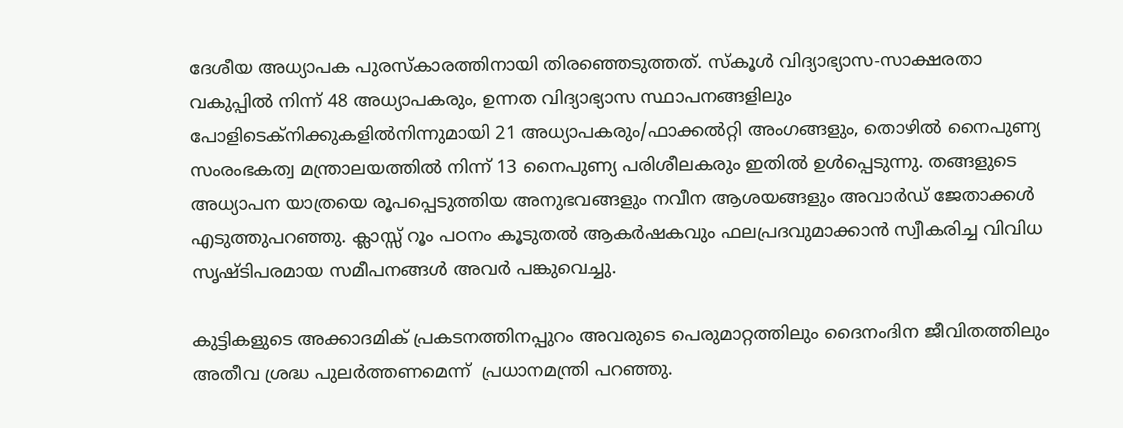ദേശീയ അധ്യാപക പുരസ്‌കാരത്തിനായി തിരഞ്ഞെടുത്തത്. സ്കൂൾ വിദ്യാഭ്യാസ-സാക്ഷരതാ വകുപ്പിൽ നിന്ന് 48 അധ്യാപകരും, ഉന്നത വിദ്യാഭ്യാസ സ്ഥാപനങ്ങളിലും പോളിടെക്നിക്കുകളിൽനിന്നുമായി 21 അധ്യാപകരും/ഫാക്കൽറ്റി അംഗങ്ങളും, തൊഴിൽ നൈപുണ്യ സംരംഭകത്വ മന്ത്രാലയത്തിൽ നിന്ന് 13 നൈപുണ്യ പരിശീലകരും ഇതിൽ ഉൾപ്പെടുന്നു. തങ്ങളുടെ അധ്യാപന യാത്രയെ രൂപപ്പെടുത്തിയ അനുഭവങ്ങളും നവീന ആശയങ്ങളും അവാർഡ് ജേതാക്കൾ എടുത്തുപറഞ്ഞു. ക്ലാസ്സ് റൂം പഠനം കൂടുതൽ ആകർഷകവും ഫലപ്രദവുമാക്കാൻ സ്വീകരിച്ച വിവിധ സൃഷ്ടിപരമായ സമീപനങ്ങൾ അവർ പങ്കുവെച്ചു.

കുട്ടികളുടെ അക്കാദമിക് പ്രകടനത്തിനപ്പുറം അവരുടെ പെരുമാറ്റത്തിലും ദൈനംദിന ജീവിതത്തിലും അതീവ ശ്രദ്ധ പുലർത്തണമെന്ന്  പ്രധാനമന്ത്രി പറഞ്ഞു.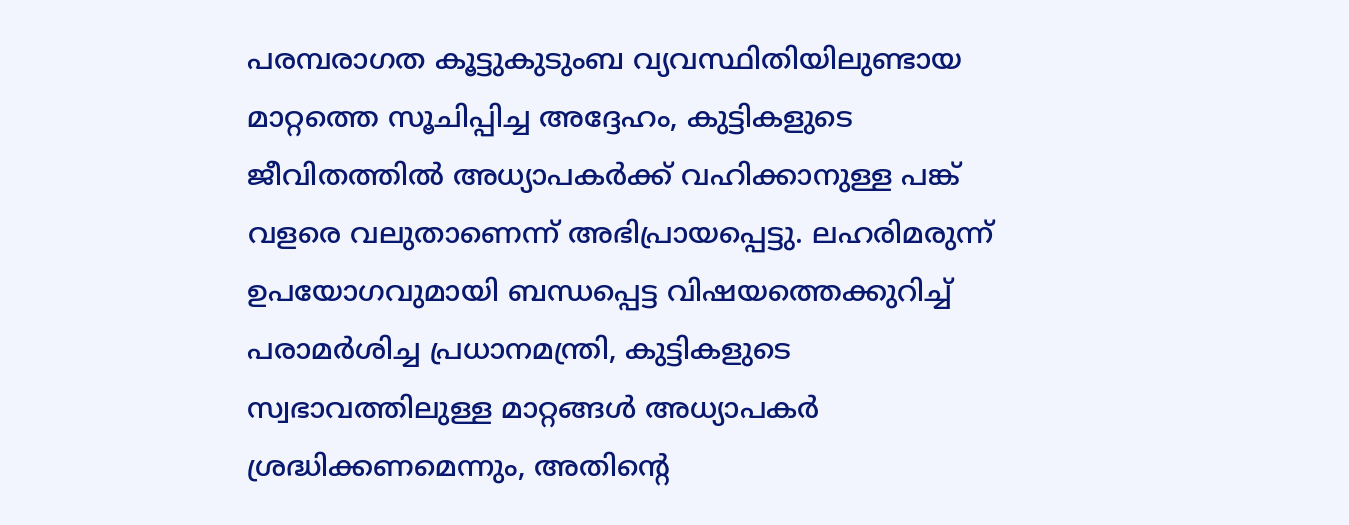പരമ്പരാഗത കൂട്ടുകുടുംബ വ്യവസ്ഥിതിയിലുണ്ടായ മാറ്റത്തെ സൂചിപ്പിച്ച അദ്ദേഹം, കുട്ടികളുടെ ജീവിതത്തിൽ അധ്യാപകർക്ക് വഹിക്കാനുള്ള പങ്ക് വളരെ വലുതാണെന്ന് അഭിപ്രായപ്പെട്ടു. ലഹരിമരുന്ന് ഉപയോഗവുമായി ബന്ധപ്പെട്ട വിഷയത്തെക്കുറിച്ച് പരാമർശിച്ച പ്രധാനമന്ത്രി, കുട്ടികളുടെ സ്വഭാവത്തിലുള്ള മാറ്റങ്ങൾ അധ്യാപകർ ശ്രദ്ധിക്കണമെന്നും, അതിന്റെ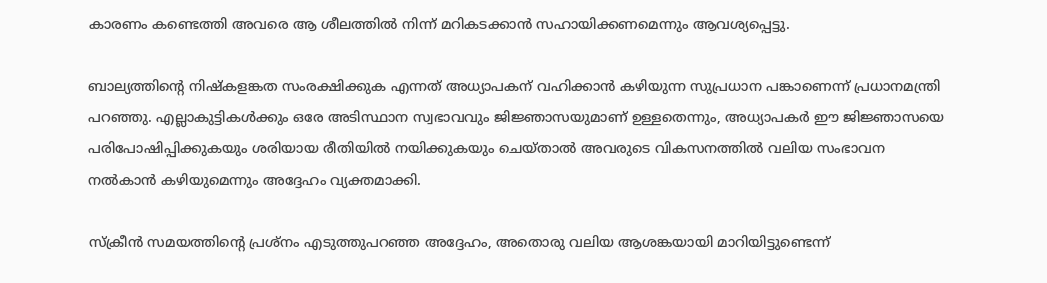കാരണം കണ്ടെത്തി അവരെ ആ ശീലത്തിൽ നിന്ന് മറികടക്കാൻ സഹായിക്കണമെന്നും ആവശ്യപ്പെട്ടു.

ബാല്യത്തിന്റെ നിഷ്കളങ്കത സംരക്ഷിക്കുക എന്നത് അധ്യാപകന് വഹിക്കാൻ കഴിയുന്ന സുപ്രധാന പങ്കാണെന്ന് പ്രധാനമന്ത്രി പറഞ്ഞു. എല്ലാകുട്ടികൾക്കും ഒരേ അടിസ്ഥാന സ്വഭാവവും ജിജ്ഞാസയുമാണ് ഉള്ളതെന്നും, അധ്യാപകർ ഈ ജിജ്ഞാസയെ  പരിപോഷിപ്പിക്കുകയും ശരിയായ രീതിയിൽ നയിക്കുകയും ചെയ്താൽ അവരുടെ വികസനത്തിൽ വലിയ സംഭാവന നൽകാൻ കഴിയുമെന്നും അദ്ദേഹം വ്യക്തമാക്കി.

സ്ക്രീൻ സമയത്തിന്റെ പ്രശ്‌നം എടുത്തുപറഞ്ഞ അദ്ദേഹം, അതൊരു വലിയ ആശങ്കയായി മാറിയിട്ടുണ്ടെന്ന്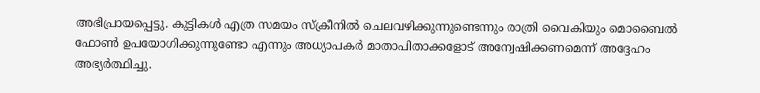അഭിപ്രായപ്പെട്ടു. കുട്ടികൾ എത്ര സമയം സ്ക്രീനിൽ ചെലവഴിക്കുന്നുണ്ടെന്നും രാത്രി വൈകിയും മൊബൈൽ ഫോൺ ഉപയോഗിക്കുന്നുണ്ടോ എന്നും അധ്യാപകർ മാതാപിതാക്കളോട് അന്വേഷിക്കണമെന്ന് അദ്ദേഹം അഭ്യർത്ഥിച്ചു.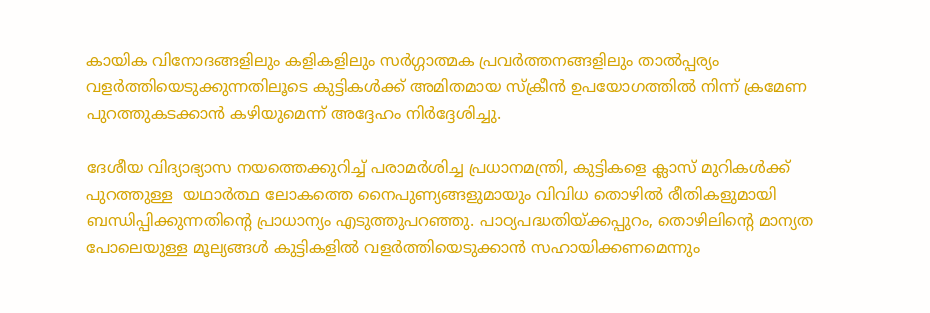കായിക വിനോദങ്ങളിലും കളികളിലും സർഗ്ഗാത്മക പ്രവർത്തനങ്ങളിലും താൽപ്പര്യം വളർത്തിയെടുക്കുന്നതിലൂടെ കുട്ടികൾക്ക് അമിതമായ സ്ക്രീൻ ഉപയോഗത്തിൽ നിന്ന് ക്രമേണ പുറത്തുകടക്കാൻ കഴിയുമെന്ന് അദ്ദേഹം നിർദ്ദേശിച്ചു.

ദേശീയ വിദ്യാഭ്യാസ നയത്തെക്കുറിച്ച് പരാമർശിച്ച പ്രധാനമന്ത്രി, കുട്ടികളെ ക്ലാസ് മുറികൾക്ക് പുറത്തുള്ള  യഥാർത്ഥ ലോകത്തെ നൈപുണ്യങ്ങളുമായും വിവിധ തൊഴിൽ രീതികളുമായി ബന്ധിപ്പിക്കുന്നതിന്റെ പ്രാധാന്യം എടുത്തുപറഞ്ഞു. പാഠ്യപദ്ധതിയ്ക്കപ്പുറം, തൊഴിലിന്റെ മാന്യത പോലെയുള്ള മൂല്യങ്ങൾ കുട്ടികളിൽ വളർത്തിയെടുക്കാൻ സഹായിക്കണമെന്നും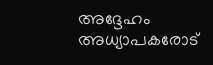അദ്ദേഹം അധ്യാപകരോട്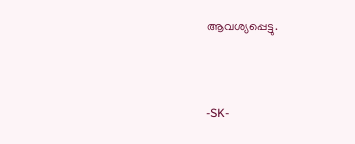ആവശ്യപ്പെട്ടു.



-SK-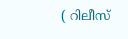( റിലീസ്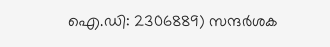ഐ.ഡി: 2306889) സന്ദര്‍ശക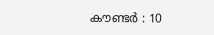കൗണ്ടര്‍ : 10